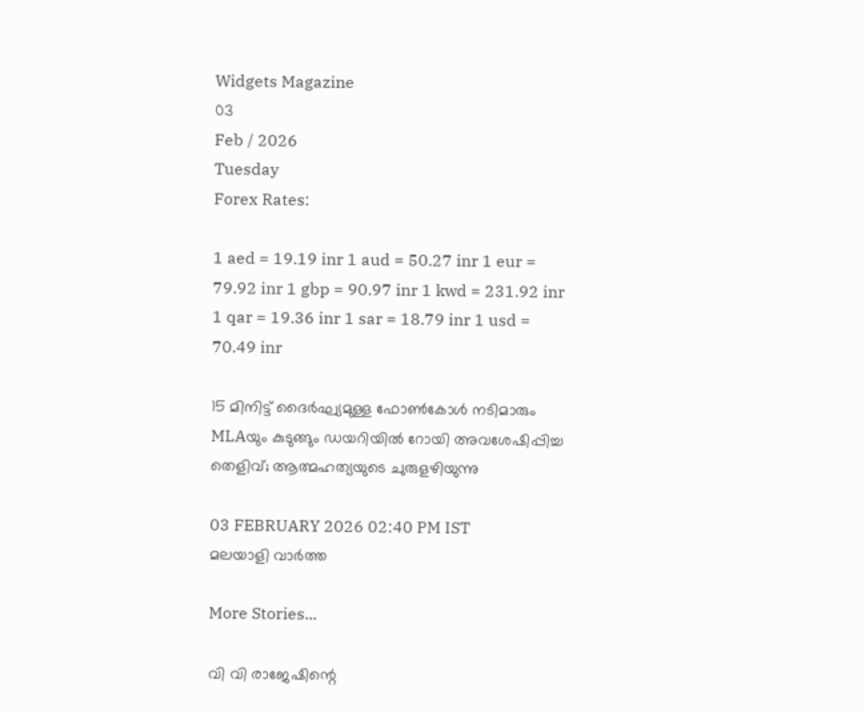Widgets Magazine
03
Feb / 2026
Tuesday
Forex Rates:

1 aed = 19.19 inr 1 aud = 50.27 inr 1 eur = 79.92 inr 1 gbp = 90.97 inr 1 kwd = 231.92 inr 1 qar = 19.36 inr 1 sar = 18.79 inr 1 usd = 70.49 inr

15 മിനിട്ട് ദൈർഘ്യമുള്ള ഫോൺകോൾ നടിമാരും MLAയും കുടുങ്ങും ഡയറിയിൽ റോയി അവശേഷിപ്പിച്ച തെളിവ്; ആത്മഹത്യയുടെ ചുരുളഴിയുന്നു

03 FEBRUARY 2026 02:40 PM IST
മലയാളി വാര്‍ത്ത

More Stories...

വി വി രാജേഷിന്റെ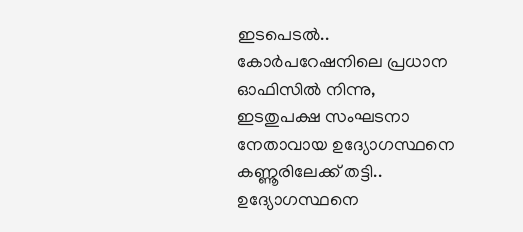ഇടപെടൽ.. കോർപറേഷനിലെ പ്രധാന ഓഫിസിൽ നിന്നു, ഇടതുപക്ഷ സംഘടനാ നേതാവായ ഉദ്യോഗസ്ഥനെ കണ്ണൂരിലേക്ക് തട്ടി.. ഉദ്യോഗസ്ഥനെ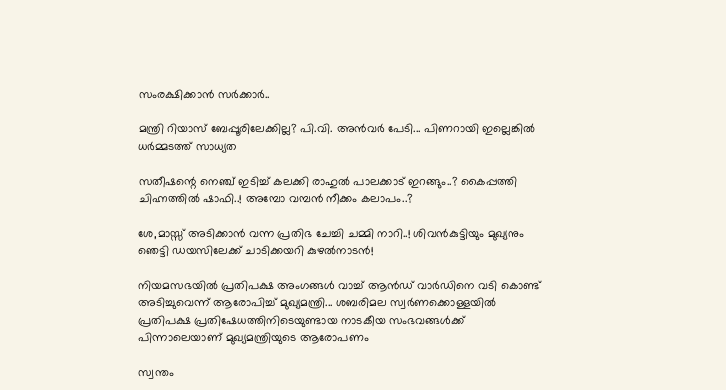സംരക്ഷിക്കാൻ സർക്കാർ..

മന്ത്രി റിയാസ് ബേപ്പൂരിലേക്കില്ല? പി.വി. അൻവർ പേടി... പിണറായി ഇല്ലെങ്കിൽ ധർമ്മടത്ത് സാധ്യത

സതീഷന്റെ നെഞ്ച് ഇടിച്ച് കലക്കി രാഹുൽ പാലക്കാട് ഇറങ്ങും..? കൈപ്പത്തി ചിഹ്നത്തിൽ ഷാഫി..! അമ്പോ വമ്പൻ നീക്കം കലാപം..?

ശേ,മാസ്സ് അടിക്കാൻ വന്ന പ്രതിഭ ചേച്ചി ചമ്മി നാറി..! ശിവൻകുട്ടിയും മുഖ്യനും ഞെട്ടി ഡയസിലേക്ക് ചാടിക്കയറി കുഴൽനാടൻ!

നിയമസഭയിൽ പ്രതിപക്ഷ അംഗങ്ങൾ വാച്ച് ആൻഡ് വാർഡിനെ വടി കൊണ്ട് അടിച്ചുവെന്ന് ആരോപിച്ച് മുഖ്യമന്ത്രി... ശബരിമല സ്വർണക്കൊള്ളയിൽ പ്രതിപക്ഷ പ്രതിഷേധത്തിനിടെയുണ്ടായ നാടകീയ സംഭവങ്ങൾക്ക് പിന്നാലെയാണ് മുഖ്യമന്ത്രിയുടെ ആരോപണം

സ്വന്തം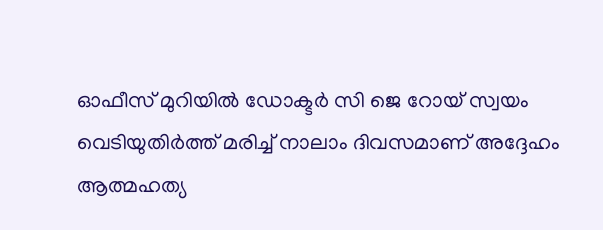ഓഫീസ് മുറിയിൽ ഡോക്ടർ സി ജെ റോയ് സ്വയം വെടിയുതിർത്ത് മരിച്ച് നാലാം ദിവസമാണ് അദ്ദേഹം ആത്മഹത്യ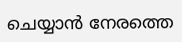ചെയ്യാൻ നേരത്തെ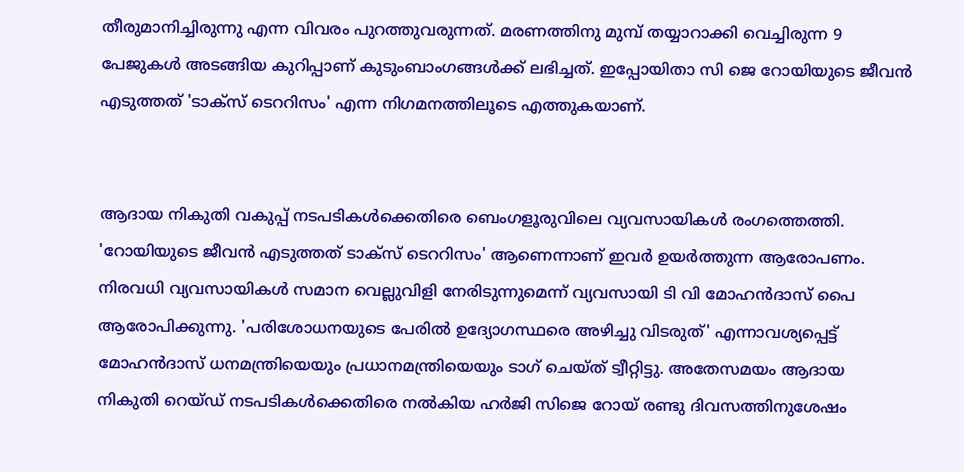തീരുമാനിച്ചിരുന്നു എന്ന വിവരം പുറത്തുവരുന്നത്. മരണത്തിനു മുമ്പ് തയ്യാറാക്കി വെച്ചിരുന്ന 9 പേജുകൾ അടങ്ങിയ കുറിപ്പാണ് കുടുംബാംഗങ്ങൾക്ക് ലഭിച്ചത്. ഇപ്പോയിതാ സി ജെ റോയിയുടെ ജീവൻ എടുത്തത് 'ടാക്സ് ടെററിസം' എന്ന നിഗമനത്തിലൂടെ എത്തുകയാണ്.


ആദായ നികുതി വകുപ്പ് നടപടികൾക്കെതിരെ ബെംഗളൂരുവിലെ വ്യവസായികൾ രംഗത്തെത്തി. 'റോയിയുടെ ജീവൻ എടുത്തത് ടാക്സ് ടെററിസം' ആണെന്നാണ് ഇവർ ഉയർത്തുന്ന ആരോപണം. നിരവധി വ്യവസായികൾ സമാന വെല്ലുവിളി നേരിടുന്നുമെന്ന് വ്യവസായി ടി വി മോഹൻദാസ് പൈ ആരോപിക്കുന്നു. 'പരിശോധനയുടെ പേരിൽ ഉദ്യോഗസ്ഥരെ അഴിച്ചു വിടരുത്' എന്നാവശ്യപ്പെട്ട് മോഹൻദാസ് ധനമന്ത്രിയെയും പ്രധാനമന്ത്രിയെയും ടാഗ് ചെയ്ത് ട്വീറ്റിട്ടു. അതേസമയം ആദായ നികുതി റെയ്ഡ് നടപടികള്‍ക്കെതിരെ നൽകിയ ഹര്‍ജി സിജെ റോയ് രണ്ടു ദിവസത്തിനുശേഷം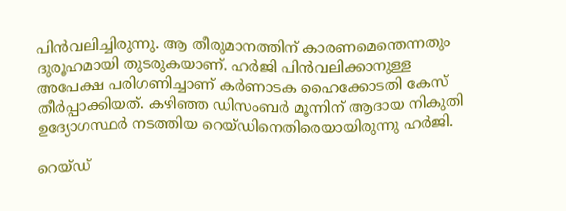പിൻവ‍ലിച്ചിരുന്നു. ആ തീരുമാനത്തിന് കാരണമെന്തെന്നതും ദുരൂഹമായി തുടരുകയാണ്. ഹര്‍ജി പിൻവലിക്കാനുള്ള അപേക്ഷ പരിഗണിച്ചാണ് കര്‍ണാടക ഹൈക്കോടതി കേസ് തീര്‍പ്പാക്കിയത്. കഴിഞ്ഞ ഡിസംബര്‍ മൂന്നിന് ആദായ നികുതി ഉദ്യോഗസ്ഥര്‍ നടത്തിയ റെയ്ഡിനെതിരെയായിരുന്നു ഹര്‍ജി.

റെയ്ഡ്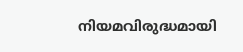നിയമവിരുദ്ധമായി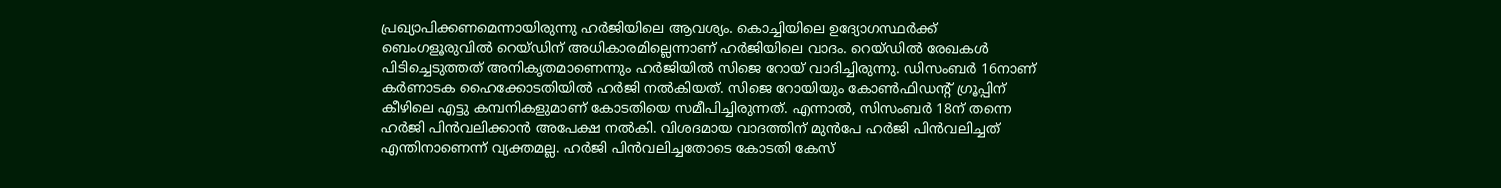പ്രഖ്യാപിക്കണമെന്നായിരുന്നു ഹര്‍ജിയിലെ ആവശ്യം. കൊച്ചിയിലെ ഉദ്യോഗസ്ഥര്‍ക്ക് ബെംഗളൂരുവിൽ റെയ്ഡിന് അധികാരമില്ലെന്നാണ് ഹര്‍ജിയിലെ വാദം. റെയ്ഡിൽ രേഖകള്‍ പിടിച്ചെടുത്തത് അനികൃതമാണെന്നും ഹര്‍ജിയിൽ സിജെ റോയ് വാദിച്ചിരുന്നു. ഡിസംബര്‍ 16നാണ് കര്‍ണാടക ഹൈക്കോടതിയിൽ ഹര്‍ജി നൽകിയത്. സിജെ റോയിയും കോണ്‍ഫിഡന്‍റ് ഗ്രൂപ്പിന് കീഴിലെ എട്ടു കമ്പനികളുമാണ് കോടതിയെ സമീപിച്ചിരുന്നത്. എന്നാൽ, സിസംബര്‍ 18ന് തന്നെ ഹര്‍ജി പിൻവലിക്കാൻ അപേക്ഷ നൽകി. വിശദമായ വാദത്തിന് മുന്‍പേ ഹര്‍ജി പിന്‍വലിച്ചത് എന്തിനാണെന്ന് വ്യക്തമല്ല. ഹര്‍ജി പിൻവലിച്ചതോടെ കോടതി കേസ്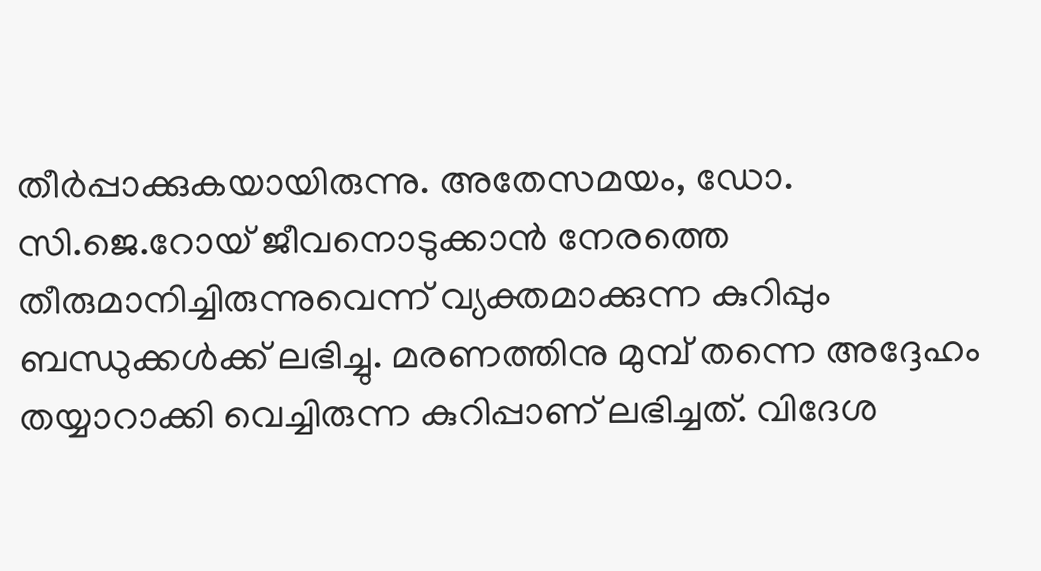തീര്‍പ്പാക്കുകയായിരുന്നു. അതേസമയം, ഡോ. സി.ജെ.റോയ് ജീവനൊടുക്കാൻ നേരത്തെ തീരുമാനിച്ചിരുന്നുവെന്ന് വ്യക്തമാക്കുന്ന കുറിപ്പും ബന്ധുക്കള്‍ക്ക് ലഭിച്ചു. മരണത്തിനു മുമ്പ് തന്നെ അദ്ദേഹം തയ്യാറാക്കി വെച്ചിരുന്ന കുറിപ്പാണ് ലഭിച്ചത്. വിദേശ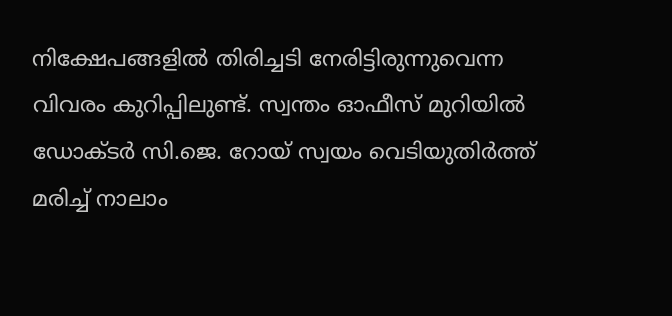നിക്ഷേപങ്ങളിൽ തിരിച്ചടി നേരിട്ടിരുന്നുവെന്ന വിവരം കുറിപ്പിലുണ്ട്. സ്വന്തം ഓഫീസ് മുറിയിൽ ഡോക്ടർ സി.ജെ. റോയ് സ്വയം വെടിയുതിർത്ത് മരിച്ച് നാലാം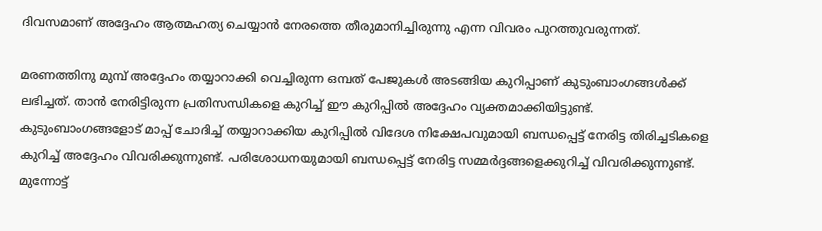ദിവസമാണ് അദ്ദേഹം ആത്മഹത്യ ചെയ്യാൻ നേരത്തെ തീരുമാനിച്ചിരുന്നു എന്ന വിവരം പുറത്തുവരുന്നത്.

മരണത്തിനു മുമ്പ് അദ്ദേഹം തയ്യാറാക്കി വെച്ചിരുന്ന ഒമ്പത് പേജുകൾ അടങ്ങിയ കുറിപ്പാണ് കുടുംബാംഗങ്ങൾക്ക് ലഭിച്ചത്. താൻ നേരിട്ടിരുന്ന പ്രതിസന്ധികളെ കുറിച്ച് ഈ കുറിപ്പിൽ അദ്ദേഹം വ്യക്തമാക്കിയിട്ടുണ്ട്. കുടുംബാംഗങ്ങളോട് മാപ്പ് ചോദിച്ച് തയ്യാറാക്കിയ കുറിപ്പിൽ വിദേശ നിക്ഷേപവുമായി ബന്ധപ്പെട്ട് നേരിട്ട തിരിച്ചടികളെ കുറിച്ച് അദ്ദേഹം വിവരിക്കുന്നുണ്ട്. പരിശോധനയുമായി ബന്ധപ്പെട്ട് നേരിട്ട സമ്മർദ്ദങ്ങളെക്കുറിച്ച് വിവരിക്കുന്നുണ്ട്. മുന്നോട്ട്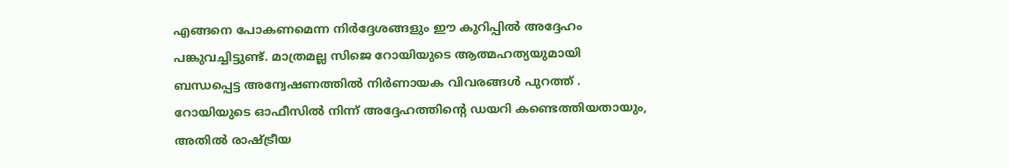എങ്ങനെ പോകണമെന്ന നിർദ്ദേശങ്ങളും ഈ കുറിപ്പിൽ അദ്ദേഹം പങ്കുവച്ചിട്ടുണ്ട്. മാത്രമല്ല സിജെ റോയിയുടെ ആത്മഹത്യയുമായി ബന്ധപ്പെട്ട അന്വേഷണത്തിൽ നിർണായക വിവരങ്ങൾ പുറത്ത് . റോയിയുടെ ഓഫീസിൽ നിന്ന് അദ്ദേഹത്തിന്റെ ഡയറി കണ്ടെത്തിയതായും, അതിൽ രാഷ്‌ട്രീയ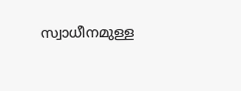സ്വാധീനമുള്ള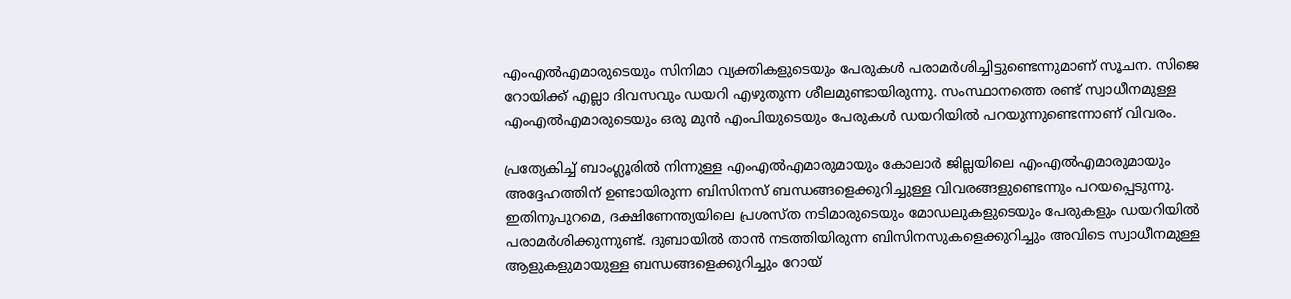എംഎൽഎമാരുടെയും സിനിമാ വ്യക്തികളുടെയും പേരുകൾ പരാമർശിച്ചിട്ടുണ്ടെന്നുമാണ് സൂചന. സിജെ റോയിക്ക് എല്ലാ ദിവസവും ഡയറി എഴുതുന്ന ശീലമുണ്ടായിരുന്നു. സംസ്ഥാനത്തെ രണ്ട് സ്വാധീനമുള്ള എംഎൽഎമാരുടെയും ഒരു മുൻ എംപിയുടെയും പേരുകൾ ഡയറിയിൽ പറയുന്നുണ്ടെന്നാണ് വിവരം.

പ്രത്യേകിച്ച് ബാംഗ്ലൂരിൽ നിന്നുള്ള എംഎൽഎമാരുമായും കോലാർ ജില്ലയിലെ എംഎൽഎമാരുമായും അദ്ദേഹത്തിന് ഉണ്ടായിരുന്ന ബിസിനസ് ബന്ധങ്ങളെക്കുറിച്ചുള്ള വിവരങ്ങളുണ്ടെന്നും പറയപ്പെടുന്നു. ഇതിനുപുറമെ, ദക്ഷിണേന്ത്യയിലെ പ്രശസ്ത നടിമാരുടെയും മോഡലുകളുടെയും പേരുകളും ഡയറിയിൽ പരാമർശിക്കുന്നുണ്ട്. ദുബായിൽ താൻ നടത്തിയിരുന്ന ബിസിനസുകളെക്കുറിച്ചും അവിടെ സ്വാധീനമുള്ള ആളുകളുമായുള്ള ബന്ധങ്ങളെക്കുറിച്ചും റോയ്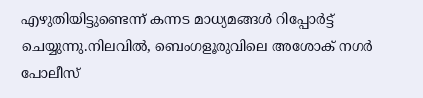എഴുതിയിട്ടുണ്ടെന്ന് കന്നട മാധ്യമങ്ങൾ റിപ്പോർട്ട് ചെയ്യുന്നു.നിലവിൽ, ബെംഗളൂരുവിലെ അശോക് നഗർ പോലീസ്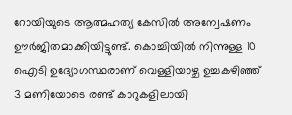റോയിയുടെ ആത്മഹത്യ കേസിൽ അന്വേഷണം ഊർജിതമാക്കിയിട്ടുണ്ട്. കൊച്ചിയിൽ നിന്നുള്ള 10 ഐടി ഉദ്യോഗസ്ഥരാണ് വെള്ളിയാഴ്ച ഉച്ചകഴിഞ്ഞ് 3 മണിയോടെ രണ്ട് കാറുകളിലായി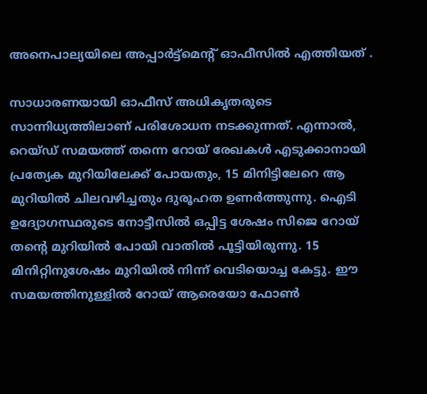അനെപാല്യയിലെ അപ്പാർട്ട്മെന്റ് ഓഫീസിൽ എത്തിയത് .

സാധാരണയായി ഓഫീസ് അധികൃതരുടെ സാന്നിധ്യത്തിലാണ് പരിശോധന നടക്കുന്നത്. എന്നാൽ, റെയ്ഡ് സമയത്ത് തന്നെ റോയ് രേഖകൾ എടുക്കാനായി പ്രത്യേക മുറിയിലേക്ക് പോയതും, 15 മിനിട്ടിലേറെ ആ മുറിയിൽ ചിലവഴിച്ചതും ദുരൂഹത ഉണർത്തുന്നു. ഐടി ഉദ്യോഗസ്ഥരുടെ നോട്ടീസിൽ ഒപ്പിട്ട ശേഷം സിജെ റോയ് തന്റെ മുറിയിൽ പോയി വാതിൽ പൂട്ടിയിരുന്നു. 15 മിനിറ്റിനുശേഷം മുറിയിൽ നിന്ന് വെടിയൊച്ച കേട്ടു. ഈ സമയത്തിനുള്ളിൽ റോയ് ആരെയോ ഫോൺ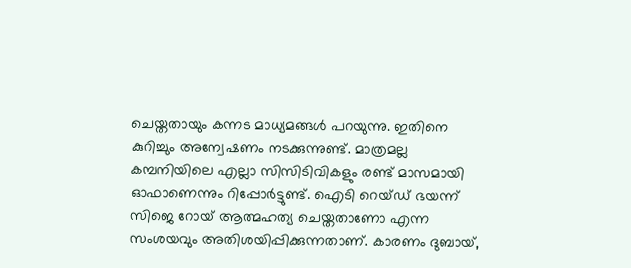ചെയ്തതായും കന്നട മാധ്യമങ്ങൾ പറയുന്നു. ഇതിനെ കുറിച്ചും അന്വേഷണം നടക്കുന്നുണ്ട്. മാത്രമല്ല കമ്പനിയിലെ എല്ലാ സിസിടിവികളും രണ്ട് മാസമായി ഓഫാണെന്നും റിപ്പോർട്ടുണ്ട്. ഐടി റെയ്ഡ് ഭയന്ന് സിജെ റോയ് ആത്മഹത്യ ചെയ്തതാണോ എന്ന സംശയവും അതിശയിപ്പിക്കുന്നതാണ്. കാരണം ദുബായ്,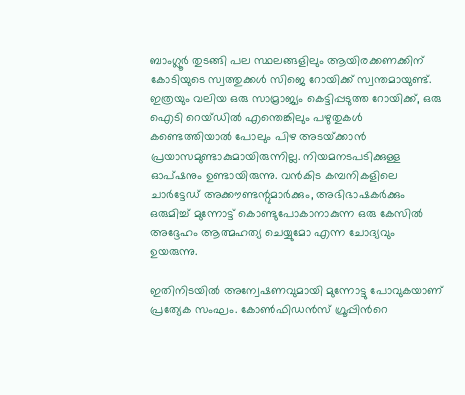ബാംഗ്ലൂർ തുടങ്ങി പല സ്ഥലങ്ങളിലും ആയിരക്കണക്കിന് കോടിയുടെ സ്വത്തുക്കൾ സിജെ റോയിക്ക് സ്വന്തമായുണ്ട്. ഇത്രയും വലിയ ഒരു സാമ്രാജ്യം കെട്ടിപ്പടുത്ത റോയിക്ക്, ഒരു ഐടി റെയ്ഡിൽ എന്തെങ്കിലും പഴുതുകൾ കണ്ടെത്തിയാൽ പോലും പിഴ അടയ്‌ക്കാൻ പ്രയാസമുണ്ടാകുമായിരുന്നില്ല. നിയമനടപടിക്കുള്ള ഓപ്ഷനും ഉണ്ടായിരുന്നു. വൻകിട കമ്പനികളിലെ ചാർട്ടേഡ് അക്കൗണ്ടന്റുമാർക്കും, അഭിഭാഷകർക്കും ഒരുമിച്ച് മുന്നോട്ട് കൊണ്ടുപോകാനാകുന്ന ഒരു കേസിൽ അദ്ദേഹം ആത്മഹത്യ ചെയ്യുമോ എന്ന ചോദ്യവും ഉയരുന്നു.

ഇതിനിടയിൽ അന്വേഷണവുമായി മുന്നോട്ടു പോവുകയാണ് പ്രത്യേക സംഘം. കോൺഫിഡൻസ് ഗ്രൂപ്പിന്‍റെ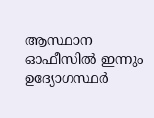ആസ്ഥാന ഓഫീസിൽ ഇന്നും ഉദ്യോഗസ്ഥർ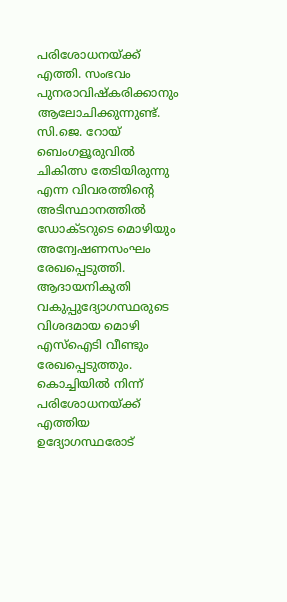പരിശോധനയ്ക്ക് എത്തി. സംഭവം പുനരാവിഷ്കരിക്കാനും ആലോചിക്കുന്നുണ്ട്. സി.ജെ. റോയ് ബെംഗളൂരുവിൽ ചികിത്സ തേടിയിരുന്നു എന്ന വിവരത്തിന്‍റെ അടിസ്ഥാനത്തിൽ ഡോക്ടറുടെ മൊഴിയും അന്വേഷണസംഘം രേഖപ്പെടുത്തി. ആദായനികുതി വകുപ്പുദ്യോഗസ്ഥരുടെ വിശദമായ മൊഴി എസ്ഐടി വീണ്ടും രേഖപ്പെടുത്തും. കൊച്ചിയിൽ നിന്ന് പരിശോധനയ്ക്ക് എത്തിയ ഉദ്യോഗസ്ഥരോട്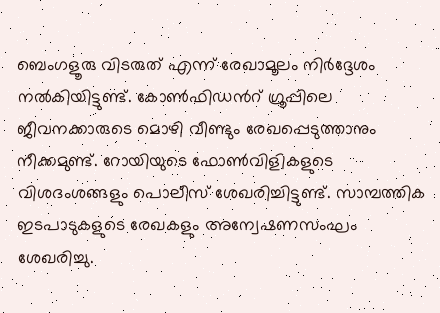ബെംഗളൂരു വിടരുത് എന്ന് രേഖാമൂലം നിർദ്ദേശം നൽകിയിട്ടുണ്ട്. കോൺഫിഡന്‍റ് ഗ്രൂപ്പിലെ ജീവനക്കാരുടെ മൊഴി വീണ്ടും രേഖപ്പെടുത്താനും നീക്കമുണ്ട്. റോയിയുടെ ഫോൺവിളികളുടെ വിശദംശങ്ങളും പൊലീസ് ശേഖരിച്ചിട്ടുണ്ട്. സാമ്പത്തിക ഇടപാടുകളുടെ രേഖകളും അന്വേഷണസംഘം ശേഖരിച്ചു.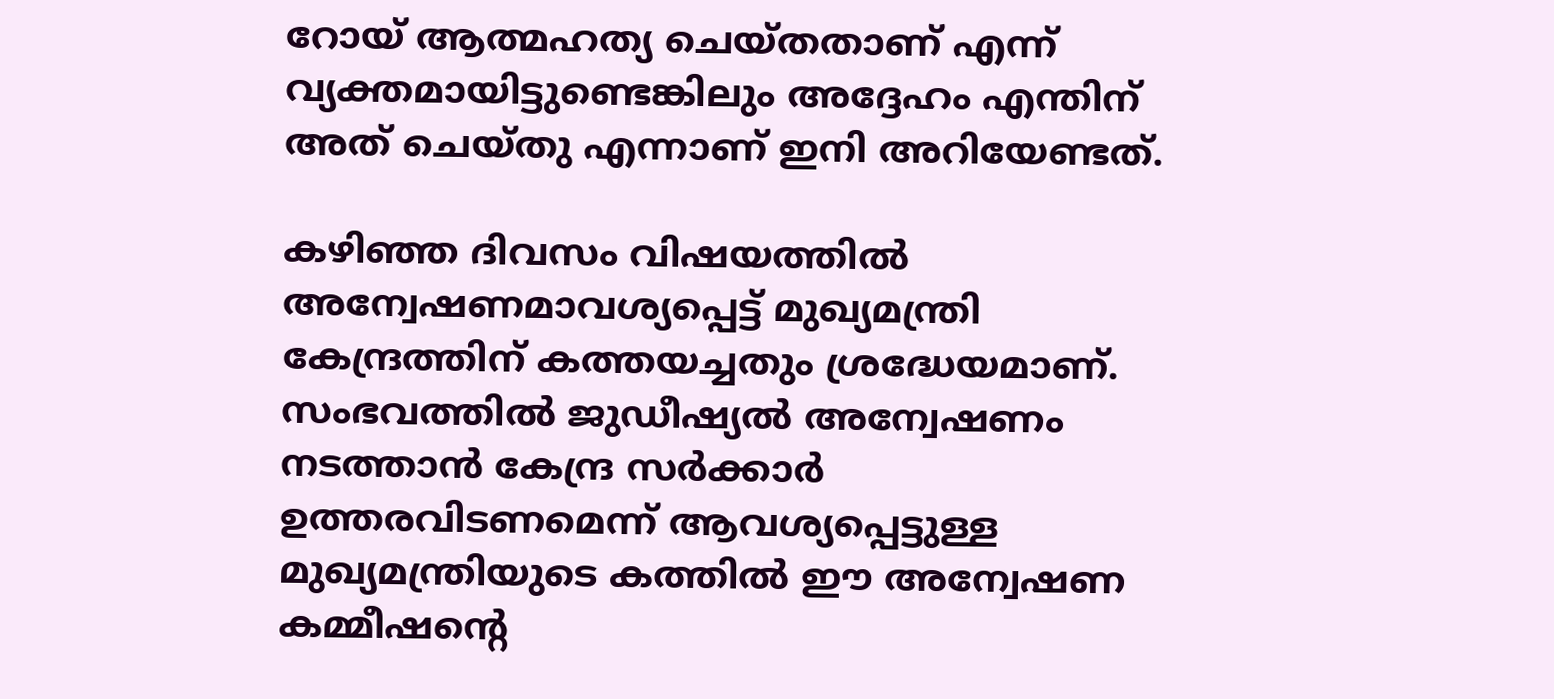റോയ് ആത്മഹത്യ ചെയ്തതാണ് എന്ന് വ്യക്തമായിട്ടുണ്ടെങ്കിലും അദ്ദേഹം എന്തിന് അത് ചെയ്തു എന്നാണ് ഇനി അറിയേണ്ടത്.

കഴിഞ്ഞ ദിവസം വിഷയത്തിൽ അന്വേഷണമാവശ്യപ്പെട്ട് മുഖ്യമന്ത്രി കേന്ദ്രത്തിന് കത്തയച്ചതും ശ്രദ്ധേയമാണ്. സംഭവത്തിൽ ജുഡീഷ്യൽ അന്വേഷണം നടത്താൻ കേന്ദ്ര സർക്കാർ ഉത്തരവിടണമെന്ന് ആവശ്യപ്പെട്ടുള്ള മുഖ്യമന്ത്രിയുടെ കത്തിൽ ഈ അന്വേഷണ കമ്മീഷന്റെ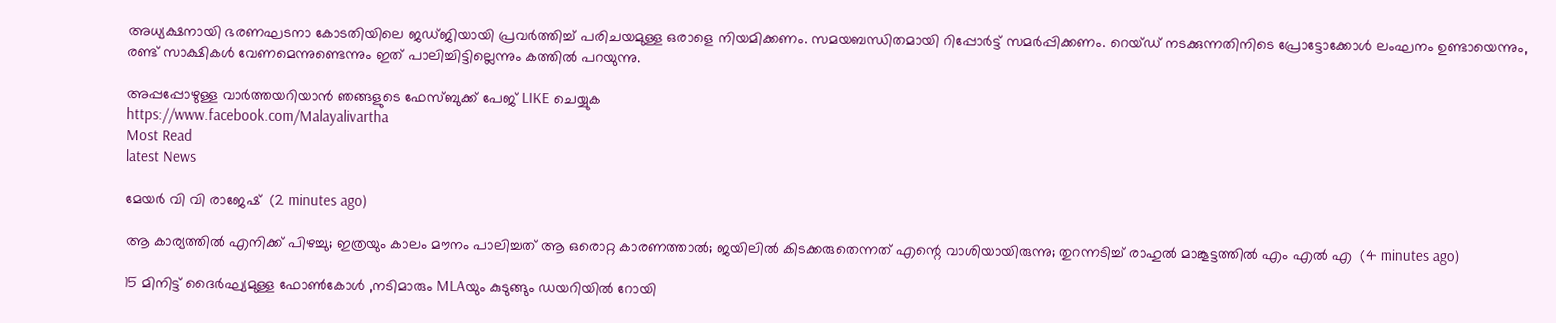അധ്യക്ഷനായി ഭരണഘടനാ കോടതിയിലെ ജഡ്ജിയായി പ്രവർത്തിച്ച് പരിചയമുള്ള ഒരാളെ നിയമിക്കണം. സമയബന്ധിതമായി റിപ്പോർട്ട് സമർപ്പിക്കണം. റെയ്ഡ് നടക്കുന്നതിനിടെ പ്രോട്ടോക്കോൾ ലംഘനം ഉണ്ടായെന്നും, രണ്ട് സാക്ഷികൾ വേണമെന്നുണ്ടെന്നും ഇത് പാലിച്ചിട്ടില്ലെന്നും കത്തിൽ പറയുന്നു.

അപ്പപ്പോഴുള്ള വാര്‍ത്തയറിയാന്‍ ഞങ്ങളുടെ ഫേസ്‌ബുക്ക്‌ പേജ് LIKE ചെയ്യുക
https://www.facebook.com/Malayalivartha
Most Read
latest News

മേയർ വി വി രാജേഷ്  (2 minutes ago)

ആ കാര്യത്തിൽ എനിക്ക് പിഴച്ചു; ഇത്രയും കാലം മൗനം പാലിച്ചത് ആ ഒരൊറ്റ കാരണത്താൽ; ജയിലിൽ കിടക്കരുതെന്നത് എന്റെ വാശിയായിരുന്നു; തുറന്നടിച്ച് രാഹുൽ മാങ്കൂട്ടത്തിൽ എം എൽ എ  (4 minutes ago)

15 മിനിട്ട് ദൈർഘ്യമുള്ള ഫോൺകോൾ ,നടിമാരും MLAയും കുടുങ്ങും ഡയറിയിൽ റോയി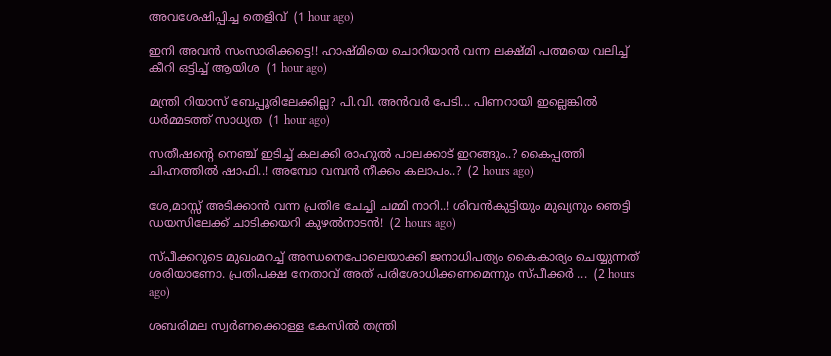അവശേഷിപ്പിച്ച തെളിവ്  (1 hour ago)

ഇനി അവൻ സംസാരിക്കട്ടെ!! ഹാഷ്മിയെ ചൊറിയാൻ വന്ന ലക്ഷ്മി പത്മയെ വലിച്ച് കീറി ഒട്ടിച്ച് ആയിശ  (1 hour ago)

മന്ത്രി റിയാസ് ബേപ്പൂരിലേക്കില്ല? പി.വി. അൻവർ പേടി... പിണറായി ഇല്ലെങ്കിൽ ധർമ്മടത്ത് സാധ്യത  (1 hour ago)

സതീഷന്റെ നെഞ്ച് ഇടിച്ച് കലക്കി രാഹുൽ പാലക്കാട് ഇറങ്ങും..? കൈപ്പത്തി ചിഹ്നത്തിൽ ഷാഫി..! അമ്പോ വമ്പൻ നീക്കം കലാപം..?  (2 hours ago)

ശേ,മാസ്സ് അടിക്കാൻ വന്ന പ്രതിഭ ചേച്ചി ചമ്മി നാറി..! ശിവൻകുട്ടിയും മുഖ്യനും ഞെട്ടി ഡയസിലേക്ക് ചാടിക്കയറി കുഴൽനാടൻ!  (2 hours ago)

സ്പീക്കറുടെ മുഖംമറച്ച് അന്ധനെപോലെയാക്കി ജനാധിപത്യം കൈകാര്യം ചെയ്യുന്നത് ശരിയാണോ. പ്രതിപക്ഷ നേതാവ് അത് പരിശോധിക്കണമെന്നും സ്പീക്കർ ...  (2 hours ago)

ശബരിമല സ്വർണക്കൊള്ള കേസിൽ തന്ത്രി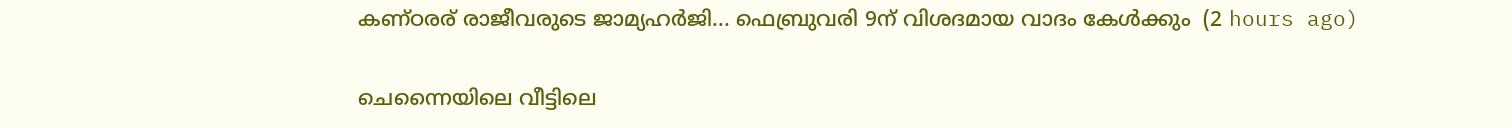കണ്ഠരര് രാജീവരുടെ ജാമ്യഹർജി... ഫെബ്രുവരി 9ന് വിശദമായ വാദം കേൾക്കും  (2 hours ago)

ചെന്നൈയിലെ വീട്ടിലെ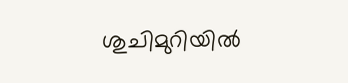ശുചിമുറിയിൽ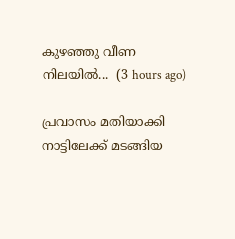കുഴഞ്ഞു വീണ നിലയിൽ...  (3 hours ago)

പ്രവാസം മതിയാക്കി നാട്ടിലേക്ക് മടങ്ങിയ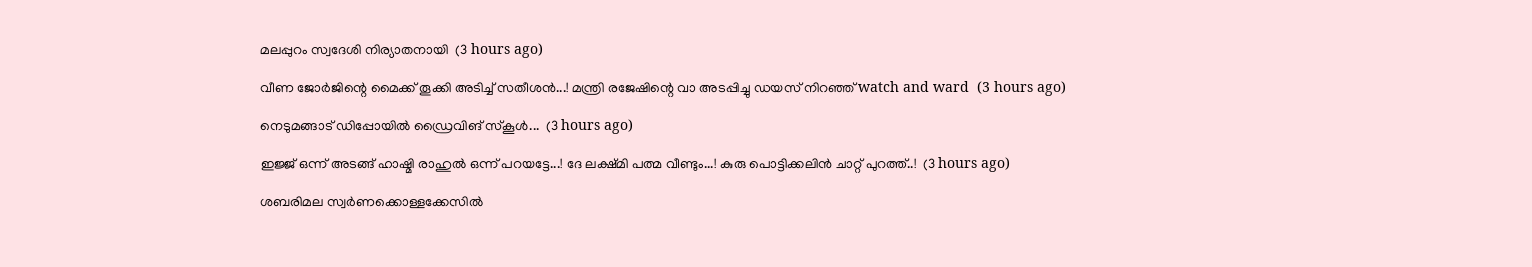മലപ്പുറം സ്വദേശി നിര്യാതനായി  (3 hours ago)

വീണ ജോർജിന്റെ മൈക്ക് തൂക്കി അടിച്ച് സതീശൻ...! മന്ത്രി രജേഷിന്റെ വാ അടപ്പിച്ചു ഡയസ് നിറഞ്ഞ് watch and ward  (3 hours ago)

നെടുമങ്ങാട് ഡിപ്പോയിൽ ഡ്രൈവിങ് സ്കൂൾ...  (3 hours ago)

ഇജ്ജ് ഒന്ന് അടങ്ങ് ഹാഷ്മി രാഹുൽ ഒന്ന് പറയട്ടേ...! ദേ ലക്ഷ്മി പത്മ വീണ്ടും...! കുരു പൊട്ടിക്കലിൻ ചാറ്റ് പുറത്ത്..!  (3 hours ago)

ശബരിമല സ്വർണക്കൊള്ളക്കേസിൽ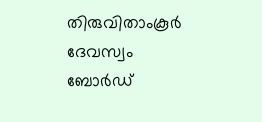തിരുവിതാംകൂർ ദേവസ്വം ബോർഡ്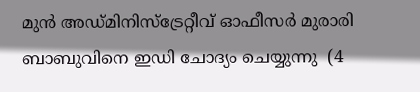മുൻ അഡ്‌മിനിസ്‌ട്രേറ്റീവ് ഓഫീസർ മുരാരി ബാബുവിനെ ഇഡി ചോദ്യം ചെയ്യുന്നു  (4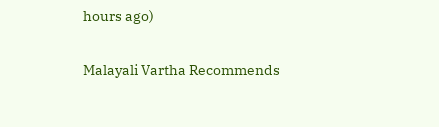hours ago)

Malayali Vartha Recommends